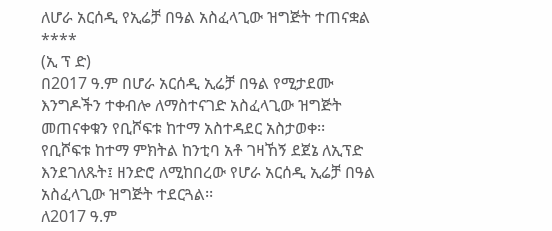ለሆራ አርሰዲ የኢሬቻ በዓል አስፈላጊው ዝግጅት ተጠናቋል
****
(ኢ ፕ ድ)
በ2017 ዓ.ም በሆራ አርሰዲ ኢሬቻ በዓል የሚታደሙ እንግዶችን ተቀብሎ ለማስተናገድ አስፈላጊው ዝግጅት መጠናቀቁን የቢሾፍቱ ከተማ አስተዳደር አስታወቀ፡፡
የቢሾፍቱ ከተማ ምክትል ከንቲባ አቶ ገዛኸኝ ደጀኔ ለኢፕድ እንደገለጹት፤ ዘንድሮ ለሚከበረው የሆራ አርሰዲ ኢሬቻ በዓል አስፈላጊው ዝግጅት ተደርጓል፡፡
ለ2017 ዓ.ም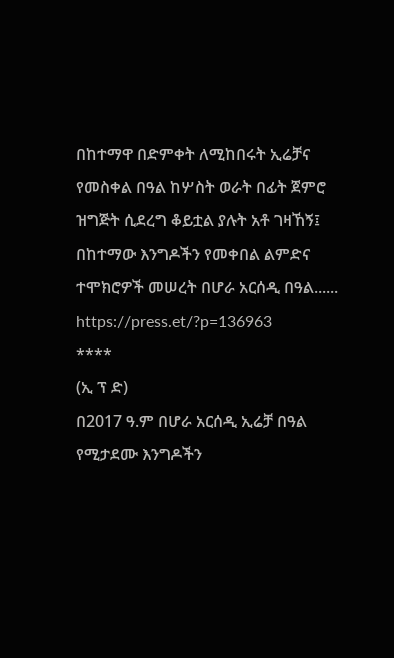በከተማዋ በድምቀት ለሚከበሩት ኢሬቻና የመስቀል በዓል ከሦስት ወራት በፊት ጀምሮ ዝግጅት ሲደረግ ቆይቷል ያሉት አቶ ገዛኸኝ፤ በከተማው እንግዶችን የመቀበል ልምድና ተሞክሮዎች መሠረት በሆራ አርሰዲ በዓል......
https://press.et/?p=136963
****
(ኢ ፕ ድ)
በ2017 ዓ.ም በሆራ አርሰዲ ኢሬቻ በዓል የሚታደሙ እንግዶችን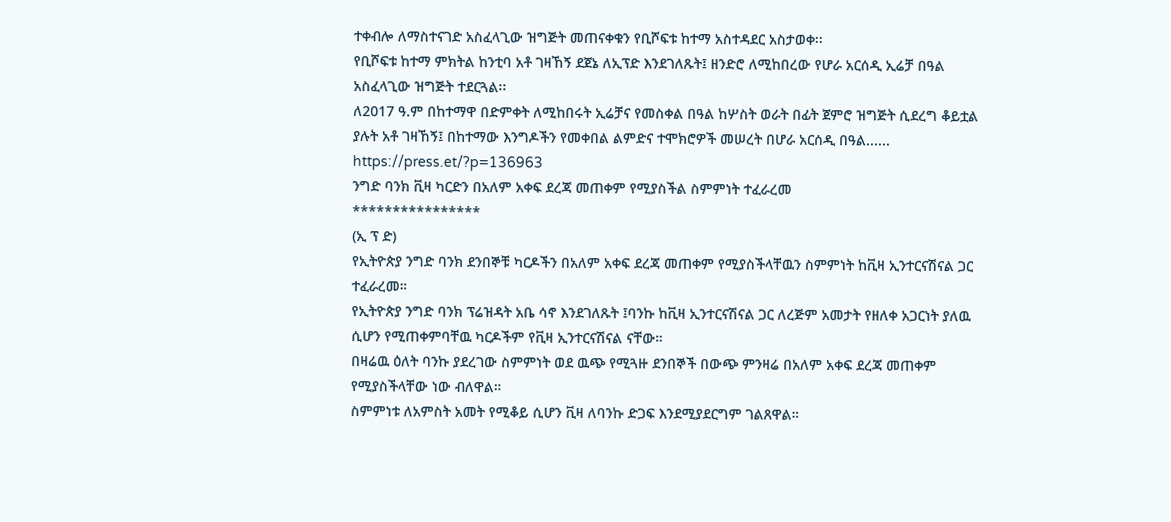ተቀብሎ ለማስተናገድ አስፈላጊው ዝግጅት መጠናቀቁን የቢሾፍቱ ከተማ አስተዳደር አስታወቀ፡፡
የቢሾፍቱ ከተማ ምክትል ከንቲባ አቶ ገዛኸኝ ደጀኔ ለኢፕድ እንደገለጹት፤ ዘንድሮ ለሚከበረው የሆራ አርሰዲ ኢሬቻ በዓል አስፈላጊው ዝግጅት ተደርጓል፡፡
ለ2017 ዓ.ም በከተማዋ በድምቀት ለሚከበሩት ኢሬቻና የመስቀል በዓል ከሦስት ወራት በፊት ጀምሮ ዝግጅት ሲደረግ ቆይቷል ያሉት አቶ ገዛኸኝ፤ በከተማው እንግዶችን የመቀበል ልምድና ተሞክሮዎች መሠረት በሆራ አርሰዲ በዓል......
https://press.et/?p=136963
ንግድ ባንክ ቪዛ ካርድን በአለም አቀፍ ደረጃ መጠቀም የሚያስችል ስምምነት ተፈራረመ
****************
(ኢ ፕ ድ)
የኢትዮጵያ ንግድ ባንክ ደንበኞቹ ካርዶችን በአለም አቀፍ ደረጃ መጠቀም የሚያስችላቸዉን ስምምነት ከቪዛ ኢንተርናሽናል ጋር ተፈራረመ።
የኢትዮጵያ ንግድ ባንክ ፕሬዝዳት አቤ ሳኖ እንደገለጹት ፤ባንኩ ከቪዛ ኢንተርናሽናል ጋር ለረጅም አመታት የዘለቀ አጋርነት ያለዉ ሲሆን የሚጠቀምባቸዉ ካርዶችም የቪዛ ኢንተርናሽናል ናቸው።
በዛሬዉ ዕለት ባንኩ ያደረገው ስምምነት ወደ ዉጭ የሚጓዙ ደንበኞች በውጭ ምንዛሬ በአለም አቀፍ ደረጃ መጠቀም የሚያስችላቸው ነው ብለዋል።
ስምምነቱ ለአምስት አመት የሚቆይ ሲሆን ቪዛ ለባንኩ ድጋፍ እንደሚያደርግም ገልጸዋል።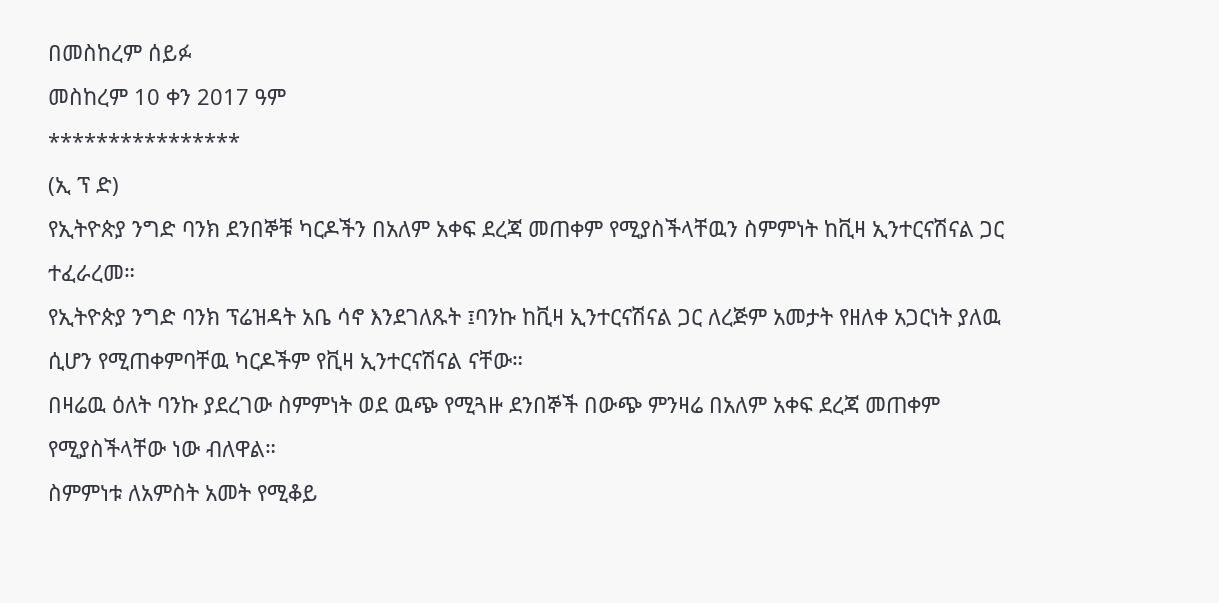በመስከረም ሰይፉ
መስከረም 10 ቀን 2017 ዓም
****************
(ኢ ፕ ድ)
የኢትዮጵያ ንግድ ባንክ ደንበኞቹ ካርዶችን በአለም አቀፍ ደረጃ መጠቀም የሚያስችላቸዉን ስምምነት ከቪዛ ኢንተርናሽናል ጋር ተፈራረመ።
የኢትዮጵያ ንግድ ባንክ ፕሬዝዳት አቤ ሳኖ እንደገለጹት ፤ባንኩ ከቪዛ ኢንተርናሽናል ጋር ለረጅም አመታት የዘለቀ አጋርነት ያለዉ ሲሆን የሚጠቀምባቸዉ ካርዶችም የቪዛ ኢንተርናሽናል ናቸው።
በዛሬዉ ዕለት ባንኩ ያደረገው ስምምነት ወደ ዉጭ የሚጓዙ ደንበኞች በውጭ ምንዛሬ በአለም አቀፍ ደረጃ መጠቀም የሚያስችላቸው ነው ብለዋል።
ስምምነቱ ለአምስት አመት የሚቆይ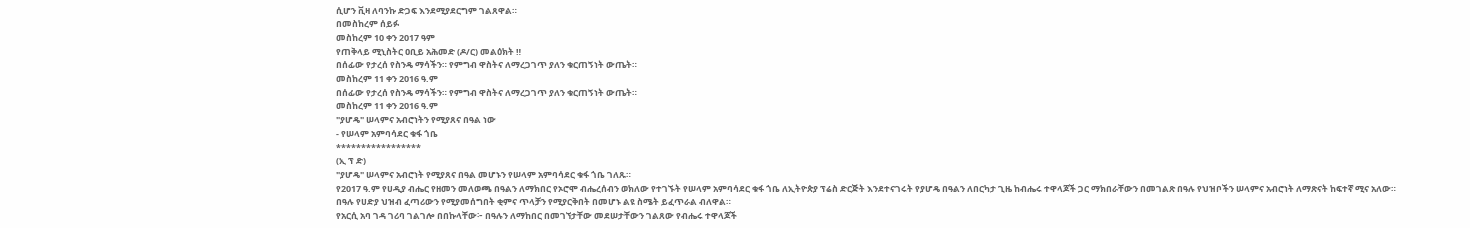ሲሆን ቪዛ ለባንኩ ድጋፍ እንደሚያደርግም ገልጸዋል።
በመስከረም ሰይፉ
መስከረም 10 ቀን 2017 ዓም
የጠቅላይ ሚኒስትር ዐቢይ አሕመድ (ዶ/ር) መልዕክት ‼
በሰፊው የታረሰ የስንዴ ማሳችን። የምግብ ዋስትና ለማረጋገጥ ያለን ቁርጠኝነት ውጤት።
መስከረም 11 ቀን 2016 ዓ.ም
በሰፊው የታረሰ የስንዴ ማሳችን። የምግብ ዋስትና ለማረጋገጥ ያለን ቁርጠኝነት ውጤት።
መስከረም 11 ቀን 2016 ዓ.ም
"ያሆዴ" ሠላምና አብሮነትን የሚያጸና በዓል ነው
- የሠላም አምባሳደር ቁፋ ጎቤ
*****************
(ኢ ፕ ድ)
"ያሆዴ" ሠላምና አብሮነት የሚያጸና በዓል መሆኑን የሠላም አምባሳደር ቁፋ ጎቤ ገለጹ።
የ2017 ዓ.ም የሀዲያ ብሔር የዘመን መለወጫ በዓልን ለማክበር የኦሮሞ ብሔረሰብን ወክለው የተገኙት የሠላም አምባሳደር ቁፋ ጎቤ ለኢትዮጵያ ፕሬስ ድርጅት እንደተናገሩት የያሆዴ በዓልን ለበርካታ ጊዜ ከብሔሩ ተዋላጆች ጋር ማክበራቸውን በመገልጽ በዓሉ የህዝቦችን ሠላምና አብሮነት ለማጽናት ከፍተኛ ሚና አለው።
በዓሉ የሀድያ ህዝብ ፈጣሪውን የሚያመሰግበት ቂምና ጥላቻን የሚያርቅበት በመሆኑ ልዩ ስሜት ይፈጥራል ብለዋል።
የአርሲ አባ ገዳ ገሪባ ገልገሎ በበኩላቸው፦ በዓሉን ለማከበር በመገኘታቸው መደሠታቸውን ገልጸው የብሔሩ ተዋላጆች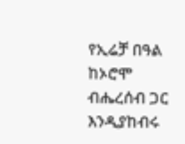የኢሬቻ በዓል ከኦሮሞ ብሔረሰብ ጋር እንዲያከብሩ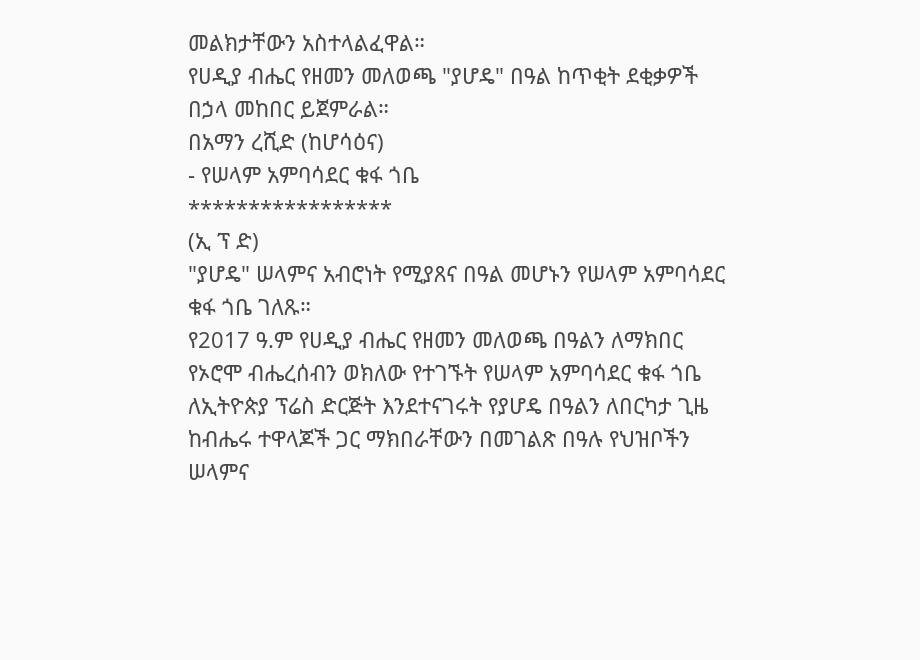መልክታቸውን አስተላልፈዋል።
የሀዲያ ብሔር የዘመን መለወጫ "ያሆዴ" በዓል ከጥቂት ደቂቃዎች በኃላ መከበር ይጀምራል።
በአማን ረሺድ (ከሆሳዕና)
- የሠላም አምባሳደር ቁፋ ጎቤ
*****************
(ኢ ፕ ድ)
"ያሆዴ" ሠላምና አብሮነት የሚያጸና በዓል መሆኑን የሠላም አምባሳደር ቁፋ ጎቤ ገለጹ።
የ2017 ዓ.ም የሀዲያ ብሔር የዘመን መለወጫ በዓልን ለማክበር የኦሮሞ ብሔረሰብን ወክለው የተገኙት የሠላም አምባሳደር ቁፋ ጎቤ ለኢትዮጵያ ፕሬስ ድርጅት እንደተናገሩት የያሆዴ በዓልን ለበርካታ ጊዜ ከብሔሩ ተዋላጆች ጋር ማክበራቸውን በመገልጽ በዓሉ የህዝቦችን ሠላምና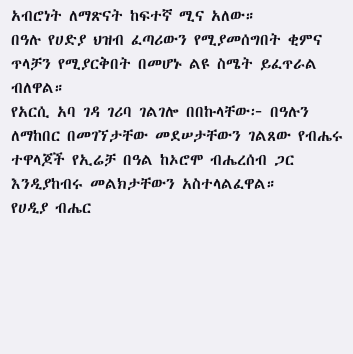አብሮነት ለማጽናት ከፍተኛ ሚና አለው።
በዓሉ የሀድያ ህዝብ ፈጣሪውን የሚያመሰግበት ቂምና ጥላቻን የሚያርቅበት በመሆኑ ልዩ ስሜት ይፈጥራል ብለዋል።
የአርሲ አባ ገዳ ገሪባ ገልገሎ በበኩላቸው፦ በዓሉን ለማከበር በመገኘታቸው መደሠታቸውን ገልጸው የብሔሩ ተዋላጆች የኢሬቻ በዓል ከኦሮሞ ብሔረሰብ ጋር እንዲያከብሩ መልክታቸውን አስተላልፈዋል።
የሀዲያ ብሔር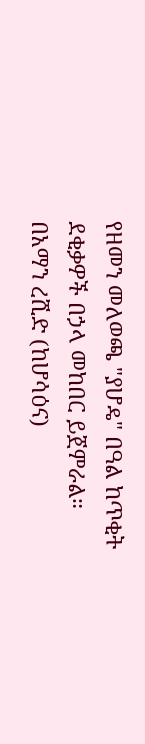የዘመን መለወጫ "ያሆዴ" በዓል ከጥቂት ደቂቃዎች በኃላ መከበር ይጀምራል።
በአማን ረሺድ (ከሆሳዕና)